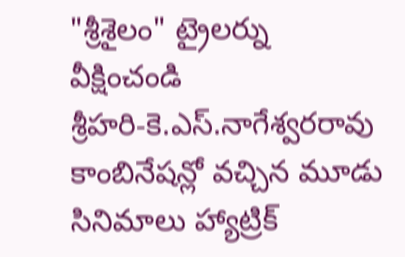"శ్రీశైలం" ట్రైలర్ను వీక్షించండి
శ్రీహరి-కె.ఎస్.నాగేశ్వరరావు కాంబినేషన్లో వచ్చిన మూడు సినిమాలు హ్యాట్రిక్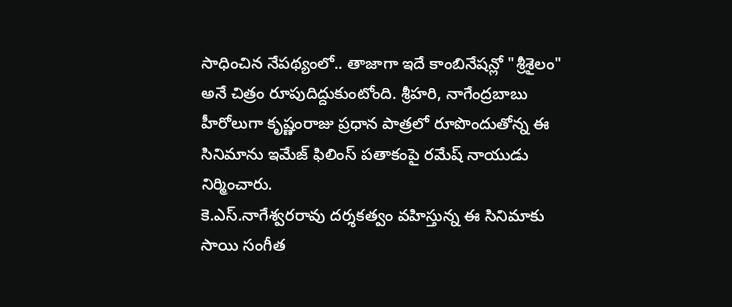సాధించిన నేపథ్యంలో.. తాజాగా ఇదే కాంబినేషన్లో "శ్రీశైలం" అనే చిత్రం రూపుదిద్దుకుంటోంది. శ్రీహరి, నాగేంద్రబాబు హీరోలుగా కృష్ణంరాజు ప్రధాన పాత్రలో రూపొందుతోన్న ఈ సినిమాను ఇమేజ్ ఫిలింస్ పతాకంపై రమేష్ నాయుడు నిర్మించారు.
కె.ఎస్.నాగేశ్వరరావు దర్శకత్వం వహిస్తున్న ఈ సినిమాకు సాయి సంగీత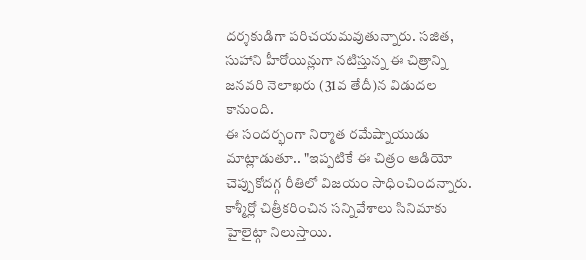దర్శకుడిగా పరిచయమవుతున్నారు. సజిత, సుహాని హీరోయిన్లుగా నటిస్తున్న ఈ చిత్రాన్ని జనవరి నెలాఖరు (31వ తేదీ)న విడుదల కానుంది.
ఈ సందర్భంగా నిర్మాత రమేష్నాయుడు మాట్లాడుతూ.. "ఇప్పటికే ఈ చిత్రం ఆడియో చెప్పుకోదగ్గ రీతిలో విజయం సాధించిందన్నారు. కాశ్మీర్లో చిత్రీకరించిన సన్నివేశాలు సినిమాకు హైలైట్గా నిలుస్తాయి.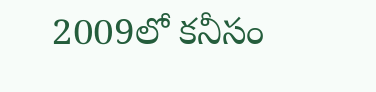2009లో కనీసం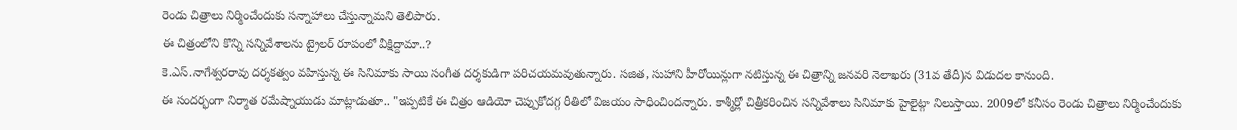రెండు చిత్రాలు నిర్మించేందుకు సన్నాహాలు చేస్తున్నామని తెలిపారు.
ఈ చిత్రంలోని కొన్ని సన్నివేశాలను ట్రైలర్ రూపంలో వీక్షిద్దామా..?
కె.ఎస్.నాగేశ్వరరావు దర్శకత్వం వహిస్తున్న ఈ సినిమాకు సాయి సంగీత దర్శకుడిగా పరిచయమవుతున్నారు. సజిత, సుహాని హీరోయిన్లుగా నటిస్తున్న ఈ చిత్రాన్ని జనవరి నెలాఖరు (31వ తేదీ)న విడుదల కానుంది.
ఈ సందర్భంగా నిర్మాత రమేష్నాయుడు మాట్లాడుతూ.. "ఇప్పటికే ఈ చిత్రం ఆడియో చెప్పుకోదగ్గ రీతిలో విజయం సాధించిందన్నారు. కాశ్మీర్లో చిత్రీకరించిన సన్నివేశాలు సినిమాకు హైలైట్గా నిలుస్తాయి. 2009లో కనీసం రెండు చిత్రాలు నిర్మించేందుకు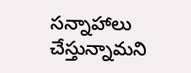సన్నాహాలు చేస్తున్నామని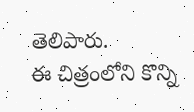తెలిపారు.
ఈ చిత్రంలోని కొన్ని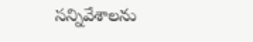సన్నివేశాలను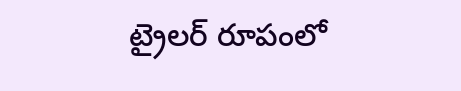ట్రైలర్ రూపంలో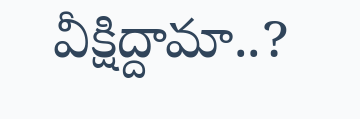వీక్షిద్దామా..?